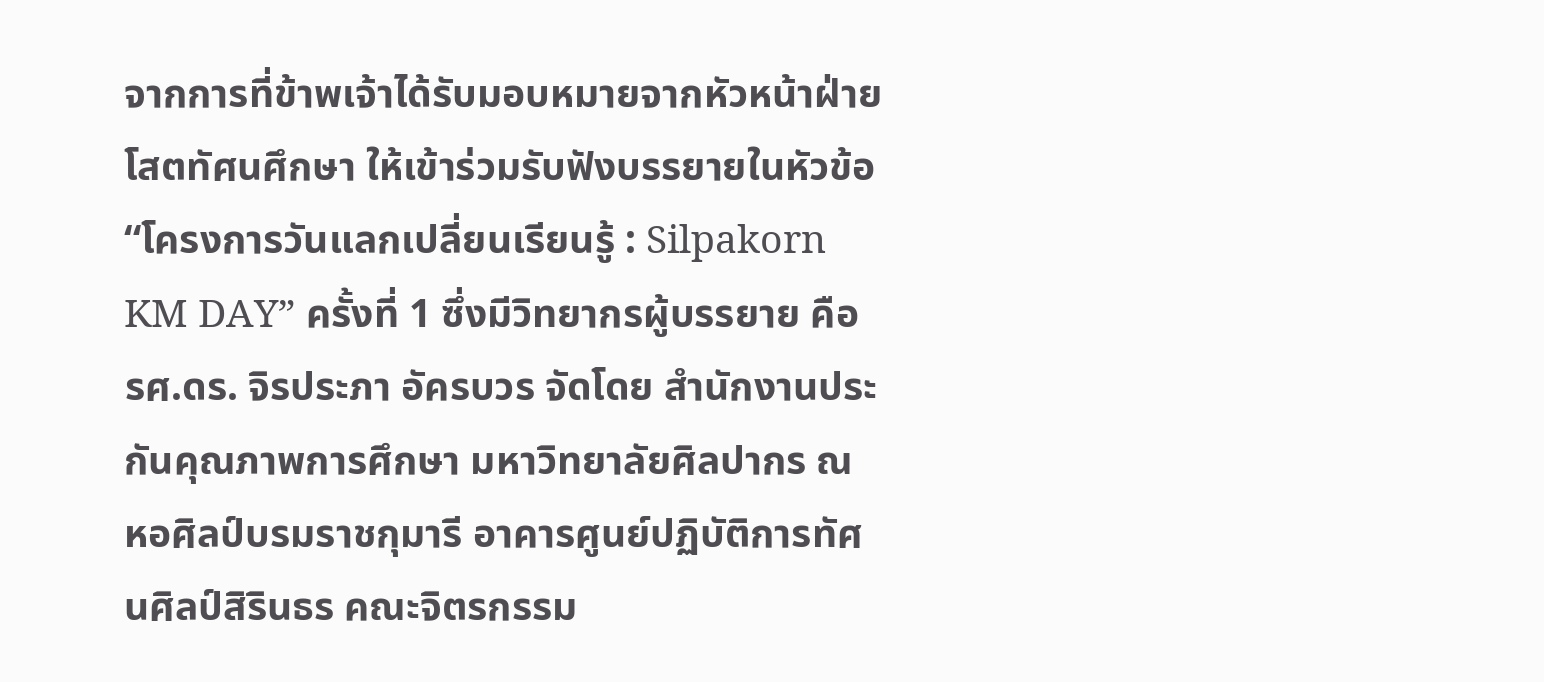จากการที่ข้าพเจ้าได้รับมอบหมายจากหัวหน้าฝ่ายโสตทัศนศึกษา ให้เข้าร่วมรับฟังบรรยายในหัวข้อ “โครงการวันแลกเปลี่ยนเรียนรู้ : Silpakorn KM DAY” ครั้งที่ 1 ซึ่งมีวิทยากรผู้บรรยาย คือ รศ.ดร. จิรประภา อัครบวร จัดโดย สำนักงานประกันคุณภาพการศึกษา มหาวิทยาลัยศิลปากร ณ หอศิลป์บรมราชกุมารี อาคารศูนย์ปฏิบัติการทัศนศิลป์สิรินธร คณะจิตรกรรม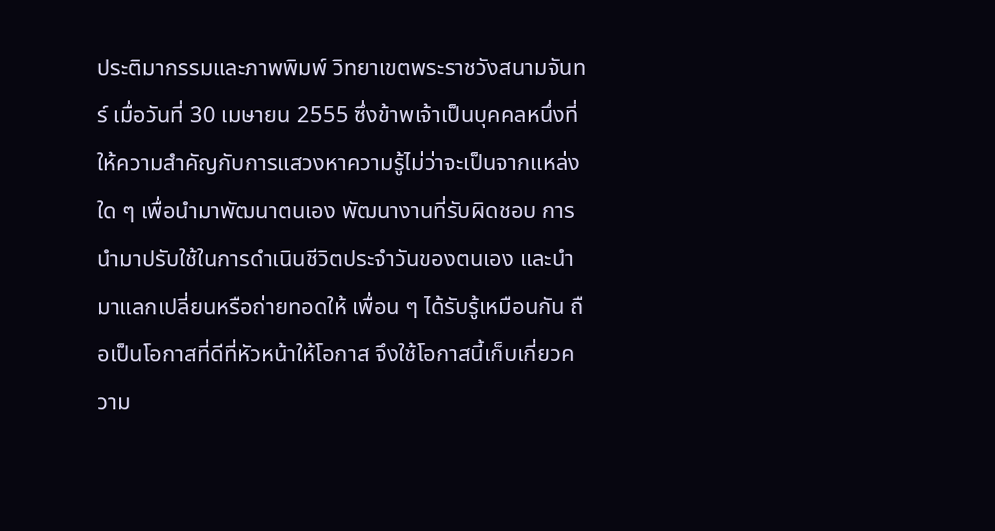ประติมากรรมและภาพพิมพ์ วิทยาเขตพระราชวังสนามจันทร์ เมื่อวันที่ 30 เมษายน 2555 ซึ่งข้าพเจ้าเป็นบุคคลหนึ่งที่ให้ความสำคัญกับการแสวงหาความรู้ไม่ว่าจะเป็นจากแหล่งใด ๆ เพื่อนำมาพัฒนาตนเอง พัฒนางานที่รับผิดชอบ การนำมาปรับใช้ในการดำเนินชีวิตประจำวันของตนเอง และนำมาแลกเปลี่ยนหรือถ่ายทอดให้ เพื่อน ๆ ได้รับรู้เหมือนกัน ถือเป็นโอกาสที่ดีที่หัวหน้าให้โอกาส จึงใช้โอกาสนี้เก็บเกี่ยวความ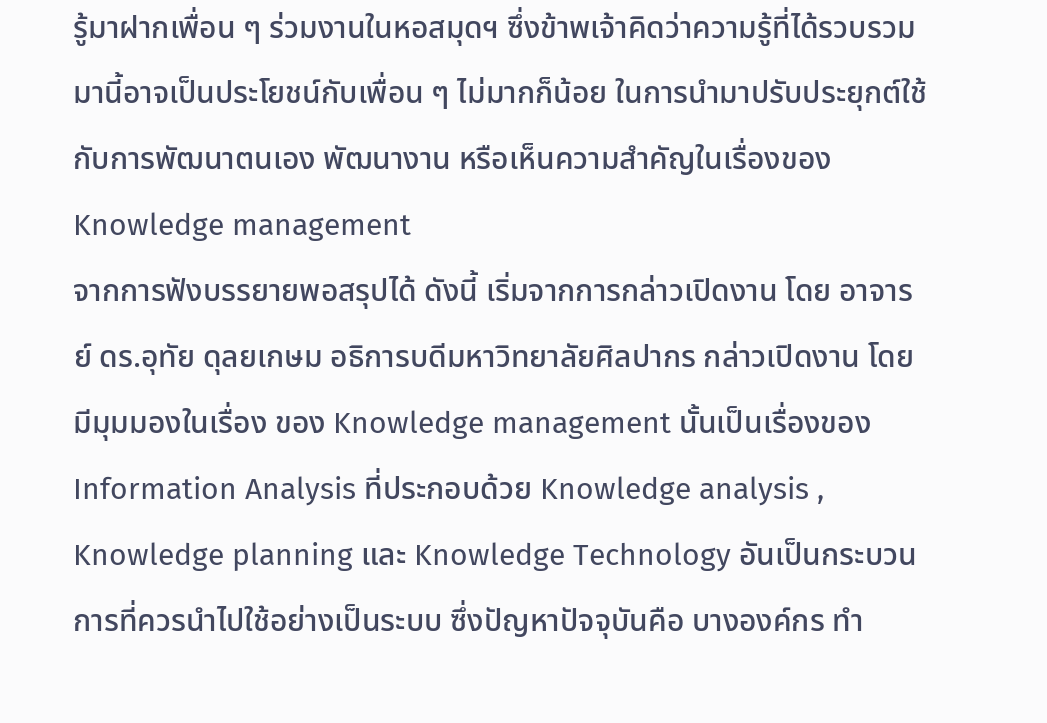รู้มาฝากเพื่อน ๆ ร่วมงานในหอสมุดฯ ซึ่งข้าพเจ้าคิดว่าความรู้ที่ได้รวบรวมมานี้อาจเป็นประโยชน์กับเพื่อน ๆ ไม่มากก็น้อย ในการนำมาปรับประยุกต์ใช้กับการพัฒนาตนเอง พัฒนางาน หรือเห็นความสำคัญในเรื่องของ Knowledge management
จากการฟังบรรยายพอสรุปได้ ดังนี้ เริ่มจากการกล่าวเปิดงาน โดย อาจารย์ ดร.อุทัย ดุลยเกษม อธิการบดีมหาวิทยาลัยศิลปากร กล่าวเปิดงาน โดยมีมุมมองในเรื่อง ของ Knowledge management นั้นเป็นเรื่องของ Information Analysis ที่ประกอบด้วย Knowledge analysis , Knowledge planning และ Knowledge Technology อันเป็นกระบวนการที่ควรนำไปใช้อย่างเป็นระบบ ซึ่งปัญหาปัจจุบันคือ บางองค์กร ทำ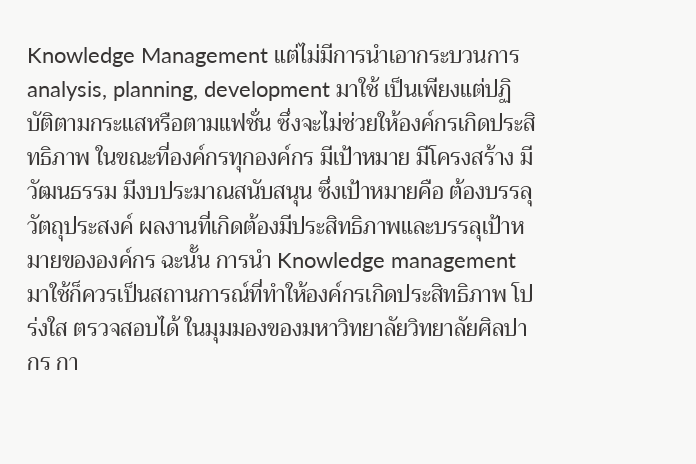Knowledge Management แต่ไม่มีการนำเอากระบวนการ analysis, planning, development มาใช้ เป็นเพียงแต่ปฏิบัติตามกระแสหรือตามแฟชั่น ซึ่งจะไม่ช่วยให้องค์กรเกิดประสิทธิภาพ ในขณะที่องค์กรทุกองค์กร มีเป้าหมาย มีโครงสร้าง มีวัฒนธรรม มีงบประมาณสนับสนุน ซึ่งเป้าหมายคือ ต้องบรรลุวัตถุประสงค์ ผลงานที่เกิดต้องมีประสิทธิภาพและบรรลุเป้าหมายขององค์กร ฉะนั้น การนำ Knowledge management มาใช้ก็ควรเป็นสถานการณ์ที่ทำให้องค์กรเกิดประสิทธิภาพ โปร่งใส ตรวจสอบได้ ในมุมมองของมหาวิทยาลัยวิทยาลัยศิลปากร กา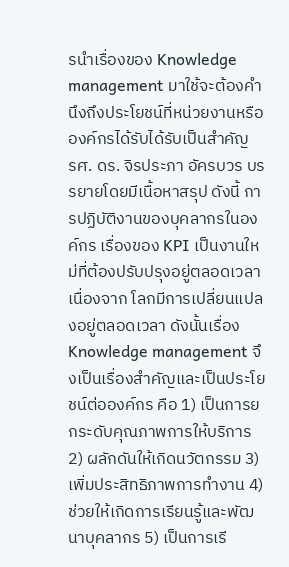รนำเรื่องของ Knowledge management มาใช้จะต้องคำนึงถึงประโยชน์ที่หน่วยงานหรือองค์กรได้รับได้รับเป็นสำคัญ
รศ. ดร. จิรประภา อัครบวร บรรยายโดยมีเนื้อหาสรุป ดังนี้ การปฏิบัติงานของบุคลากรในองค์กร เรื่องของ KPI เป็นงานใหม่ที่ต้องปรับปรุงอยู่ตลอดเวลาเนื่องจาก โลกมีการเปลี่ยนแปลงอยู่ตลอดเวลา ดังนั้นเรื่อง Knowledge management จึงเป็นเรื่องสำคัญและเป็นประโยชน์ต่อองค์กร คือ 1) เป็นการยกระดับคุณภาพการให้บริการ 2) ผลักดันให้เกิดนวัตกรรม 3) เพิ่มประสิทธิภาพการทำงาน 4) ช่วยให้เกิดการเรียนรู้และพัฒนาบุคลากร 5) เป็นการเรี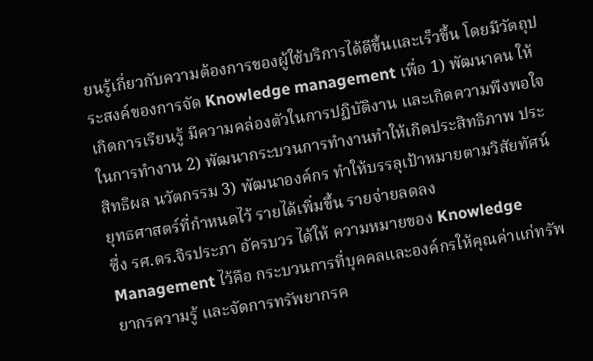ยนรู้เกี่ยวกับความต้องการของผู้ใช้บริการได้ดีขึ้นและเร็วขึ้น โดยมีวัตถุประสงค์ของการจัด Knowledge management เพื่อ 1) พัฒนาคน ให้เกิดการเรียนรู้ มีความคล่องตัวในการปฏิบัติงาน และเกิดความพึงพอใจในการทำงาน 2) พัฒนากระบวนการทำงานทำให้เกิดประสิทธิภาพ ประสิทธิผล นวัตกรรม 3) พัฒนาองค์กร ทำให้บรรลุเป้าหมายตามวิสัยทัศน์ ยุทธศาสตร์ที่กำหนดไว้ รายได้เพิ่มขึ้น รายจ่ายลดลง
ซึ่ง รศ.ดร.จิรประภา อัครบวร ได้ให้ ความหมายของ Knowledge Management ไว้คือ กระบวนการที่บุคคลและองค์กรให้คุณค่าแก่ทรัพยากรความรู้ และจัดการทรัพยากรค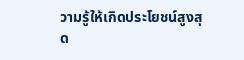วามรู้ให้เกิดประโยชน์สูงสุด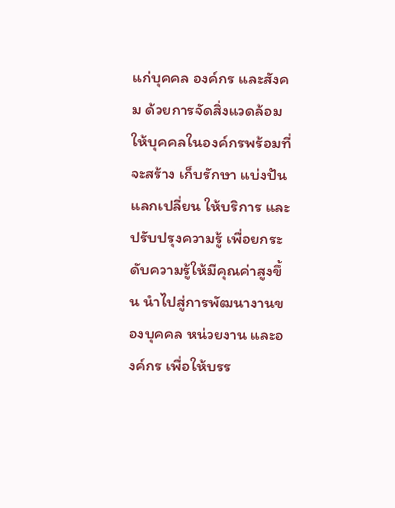แก่บุคคล องค์กร และสังคม ด้วยการจัดสิ่งแวดล้อมให้บุคคลในองค์กรพร้อมที่จะสร้าง เก็บรักษา แบ่งปันแลกเปลี่ยน ให้บริการ และปรับปรุงความรู้ เพื่อยกระดับความรู้ให้มีคุณค่าสูงขึ้น นำไปสู่การพัฒนางานของบุคคล หน่วยงาน และองค์กร เพื่อให้บรร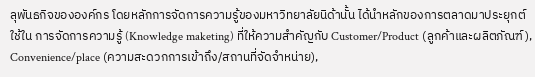ลุพันธกิจขององค์กร โดยหลักการจัดการความรู้ของมหาวิทยาลัยนิด้านั้น ได้นำหลักของการตลาดมาประยุกต์ใช้ใน การจัดการความรู้ (Knowledge maketing) ที่ให้ความสำคัญกับ Customer/Product (ลูกค้าและผลิตภัณฑ์), Convenience/place (ความสะดวกการเข้าถึง/สถานที่จัดจำหน่าย),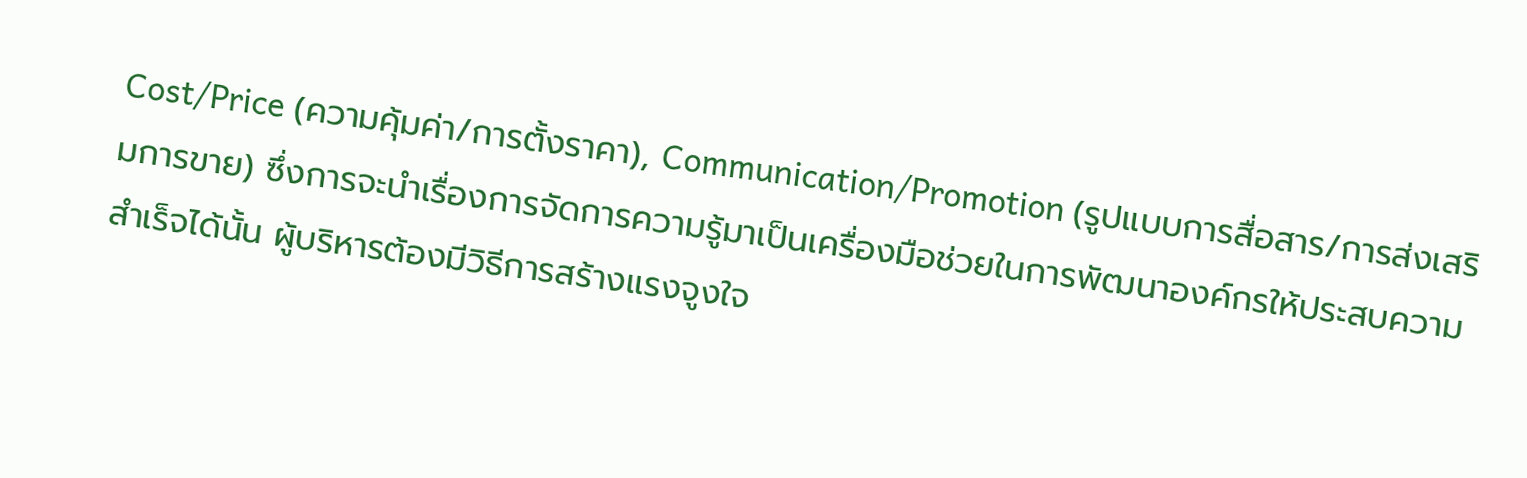Cost/Price (ความคุ้มค่า/การตั้งราคา), Communication/Promotion (รูปแบบการสื่อสาร/การส่งเสริมการขาย) ซึ่งการจะนำเรื่องการจัดการความรู้มาเป็นเครื่องมือช่วยในการพัฒนาองค์กรให้ประสบความสำเร็จได้นั้น ผู้บริหารต้องมีวิธีการสร้างแรงจูงใจ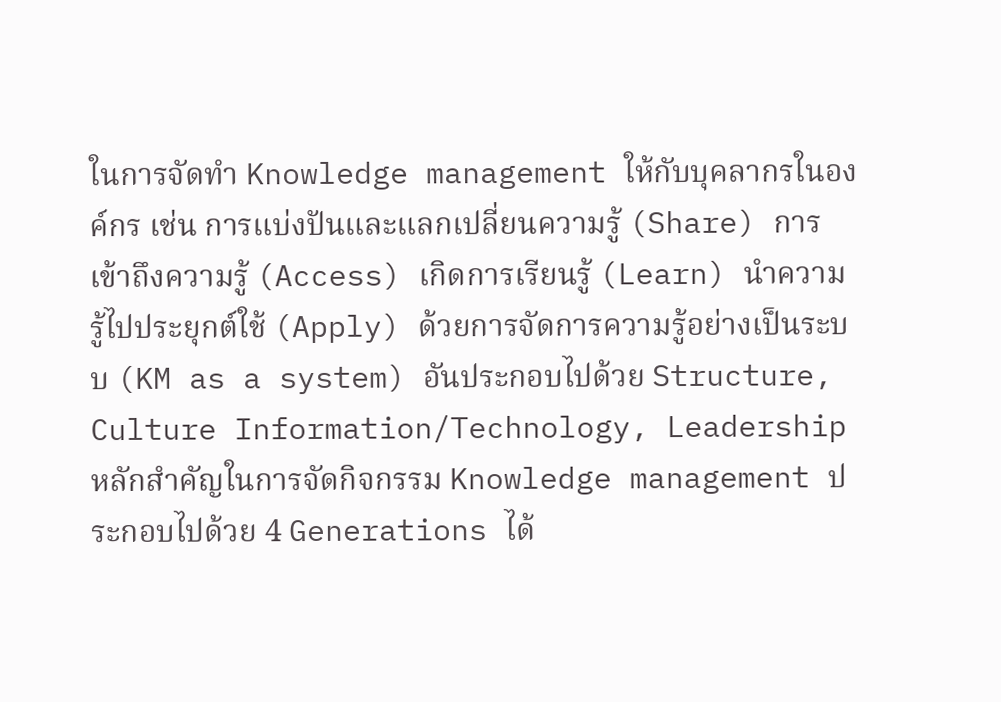ในการจัดทำ Knowledge management ให้กับบุคลากรในองค์กร เช่น การแบ่งปันและแลกเปลี่ยนความรู้ (Share) การเข้าถึงความรู้ (Access) เกิดการเรียนรู้ (Learn) นำความรู้ไปประยุกต์ใช้ (Apply) ด้วยการจัดการความรู้อย่างเป็นระบบ (KM as a system) อันประกอบไปด้วย Structure, Culture Information/Technology, Leadership
หลักสำคัญในการจัดกิจกรรม Knowledge management ประกอบไปด้วย 4 Generations ได้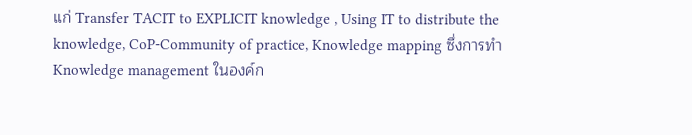แก่ Transfer TACIT to EXPLICIT knowledge , Using IT to distribute the knowledge, CoP-Community of practice, Knowledge mapping ซึ่งการทำ Knowledge management ในองค์ก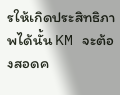รให้เกิดประสิทธิภาพได้นั้น KM จะต้องสอดค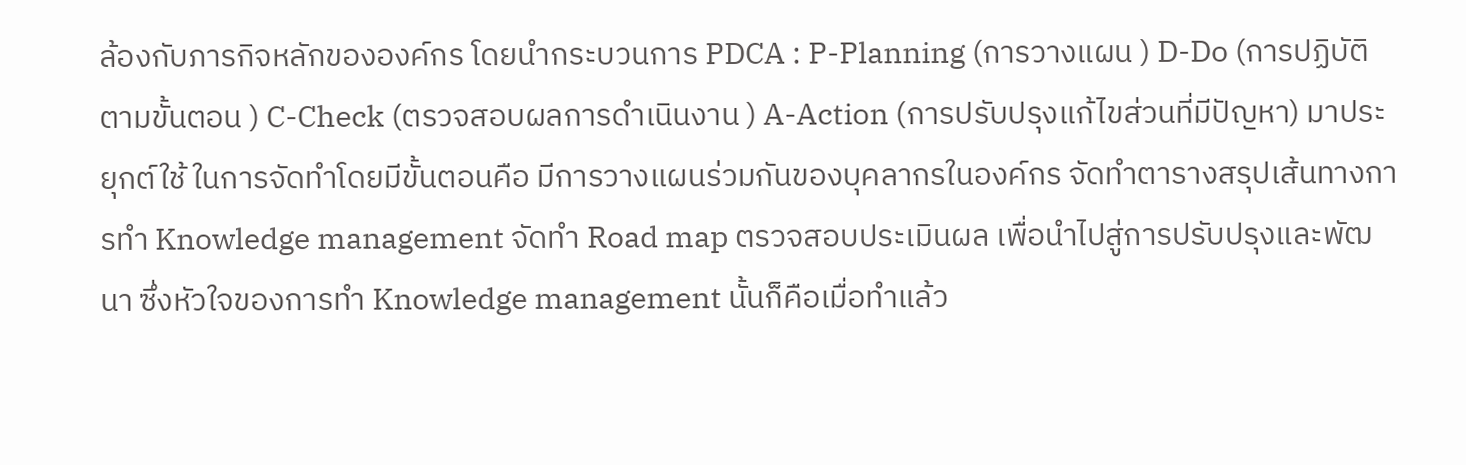ล้องกับภารกิจหลักขององค์กร โดยนำกระบวนการ PDCA : P-Planning (การวางแผน ) D-Do (การปฏิบัติตามขั้นตอน ) C-Check (ตรวจสอบผลการดำเนินงาน ) A-Action (การปรับปรุงแก้ไขส่วนที่มีปัญหา) มาประยุกต์ใช้ ในการจัดทำโดยมีขั้นตอนคือ มีการวางแผนร่วมกันของบุคลากรในองค์กร จัดทำตารางสรุปเส้นทางการทำ Knowledge management จัดทำ Road map ตรวจสอบประเมินผล เพื่อนำไปสู่การปรับปรุงและพัฒนา ซึ่งหัวใจของการทำ Knowledge management นั้นก็คือเมื่อทำแล้ว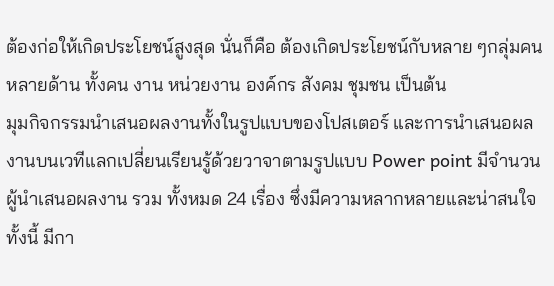ต้องก่อให้เกิดประโยชน์สูงสุด นั่นก็คือ ต้องเกิดประโยชน์กับหลาย ๆกลุ่มคน หลายด้าน ทั้งคน งาน หน่วยงาน องค์กร สังคม ชุมชน เป็นต้น
มุมกิจกรรมนำเสนอผลงานทั้งในรูปแบบของโปสเตอร์ และการนำเสนอผลงานบนเวทีแลกเปลี่ยนเรียนรู้ด้วยวาจาตามรูปแบบ Power point มีจำนวนผู้นำเสนอผลงาน รวม ทั้งหมด 24 เรื่อง ซึ่งมีความหลากหลายและน่าสนใจ ทั้งนี้ มีกา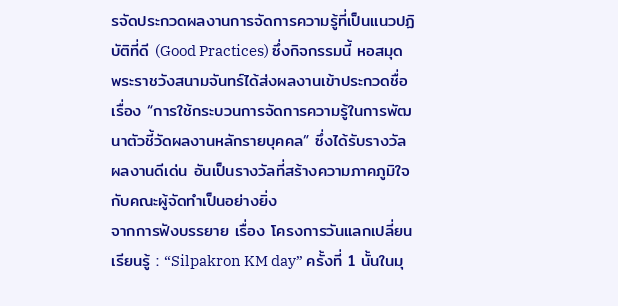รจัดประกวดผลงานการจัดการความรู้ที่เป็นแนวปฏิบัติที่ดี (Good Practices) ซึ่งกิจกรรมนี้ หอสมุดพระราชวังสนามจันทร์ได้ส่งผลงานเข้าประกวดชื่อเรื่อง “การใช้กระบวนการจัดการความรู้ในการพัฒนาตัวชี้วัดผลงานหลักรายบุคคล” ซึ่งได้รับรางวัล ผลงานดีเด่น อันเป็นรางวัลที่สร้างความภาคภูมิใจกับคณะผู้จัดทำเป็นอย่างยิ่ง
จากการฟังบรรยาย เรื่อง โครงการวันแลกเปลี่ยนเรียนรู้ : “Silpakron KM day” ครั้งที่ 1 นั้นในมุ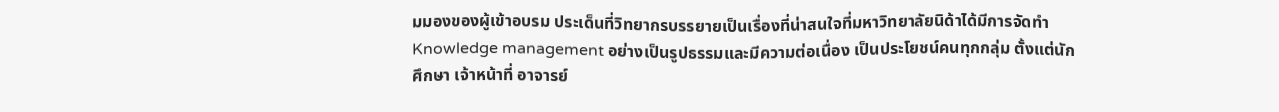มมองของผู้เข้าอบรม ประเด็นที่วิทยากรบรรยายเป็นเรื่องที่น่าสนใจที่มหาวิทยาลัยนิด้าได้มีการจัดทำ Knowledge management อย่างเป็นรูปธรรมและมีความต่อเนื่อง เป็นประโยชน์คนทุกกลุ่ม ตั้งแต่นักศึกษา เจ้าหน้าที่ อาจารย์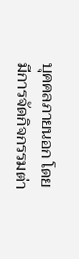บุคคลภายนอก โดยมีการจัดกิจกรรมต่า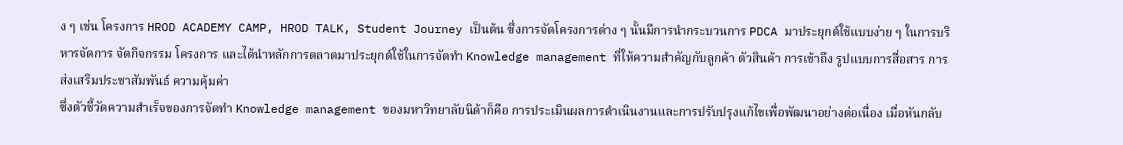ง ๆ เช่น โครงการ HROD ACADEMY CAMP, HROD TALK, Student Journey เป็นต้น ซึ่งการจัดโครงการต่าง ๆ นั้นมีการนำกระบวนการ PDCA มาประยุกต์ใช้แบบง่าย ๆ ในการบริหารจัดการ จัดกิจกรรม โครงการ และได้นำหลักการตลาดมาประยุกต์ใช้ในการจัดทำ Knowledge management ที่ให้ความสำคัญกับลูกค้า ตัวสินค้า การเข้าถึง รูปแบบการสื่อสาร การส่งเสริมประชาสัมพันธ์ ความคุ้มค่า
ซึ่งตัวชี้วัดความสำเร็จของการจัดทำ Knowledge management ของมหาวิทยาลัยนิด้าก็คือ การประเมินผลการดำเนินงานและการปรับปรุงแก้ไขเพื่อพัฒนาอย่างต่อเนื่อง เมื่อหันกลับ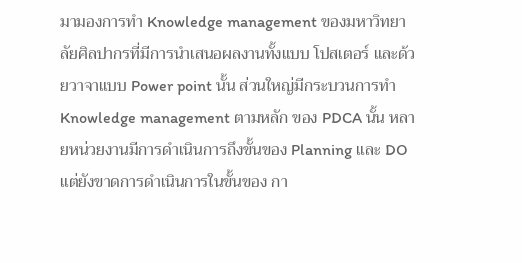มามองการทำ Knowledge management ของมหาวิทยาลัยศิลปากรที่มีการนำเสนอผลงานทั้งแบบ โปสเตอร์ และด้วยวาจาแบบ Power point นั้น ส่วนใหญ่มีกระบวนการทำ Knowledge management ตามหลัก ของ PDCA นั้น หลายหน่วยงานมีการดำเนินการถึงขั้นของ Planning และ DO แต่ยังขาดการดำเนินการในขั้นของ กา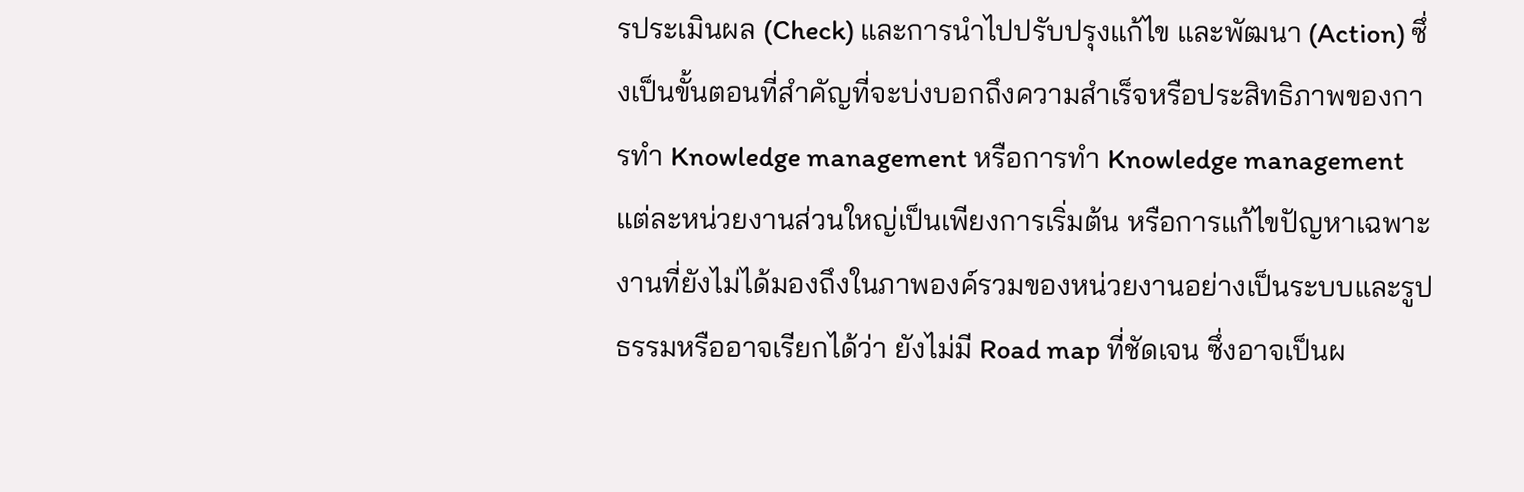รประเมินผล (Check) และการนำไปปรับปรุงแก้ไข และพัฒนา (Action) ซึ่งเป็นขั้นตอนที่สำคัญที่จะบ่งบอกถึงความสำเร็จหรือประสิทธิภาพของการทำ Knowledge management หรือการทำ Knowledge management แต่ละหน่วยงานส่วนใหญ่เป็นเพียงการเริ่มต้น หรือการแก้ไขปัญหาเฉพาะงานที่ยังไม่ได้มองถึงในภาพองค์รวมของหน่วยงานอย่างเป็นระบบและรูปธรรมหรืออาจเรียกได้ว่า ยังไม่มี Road map ที่ชัดเจน ซึ่งอาจเป็นผ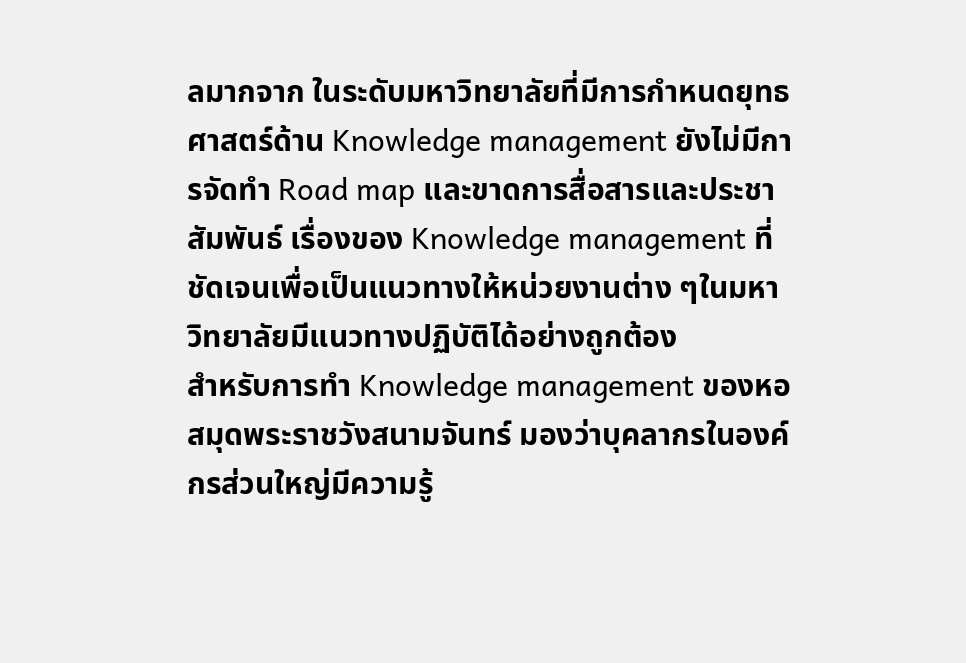ลมากจาก ในระดับมหาวิทยาลัยที่มีการกำหนดยุทธศาสตร์ด้าน Knowledge management ยังไม่มีการจัดทำ Road map และขาดการสื่อสารและประชาสัมพันธ์ เรื่องของ Knowledge management ที่ชัดเจนเพื่อเป็นแนวทางให้หน่วยงานต่าง ๆในมหาวิทยาลัยมีแนวทางปฏิบัติได้อย่างถูกต้อง
สำหรับการทำ Knowledge management ของหอสมุดพระราชวังสนามจันทร์ มองว่าบุคลากรในองค์กรส่วนใหญ่มีความรู้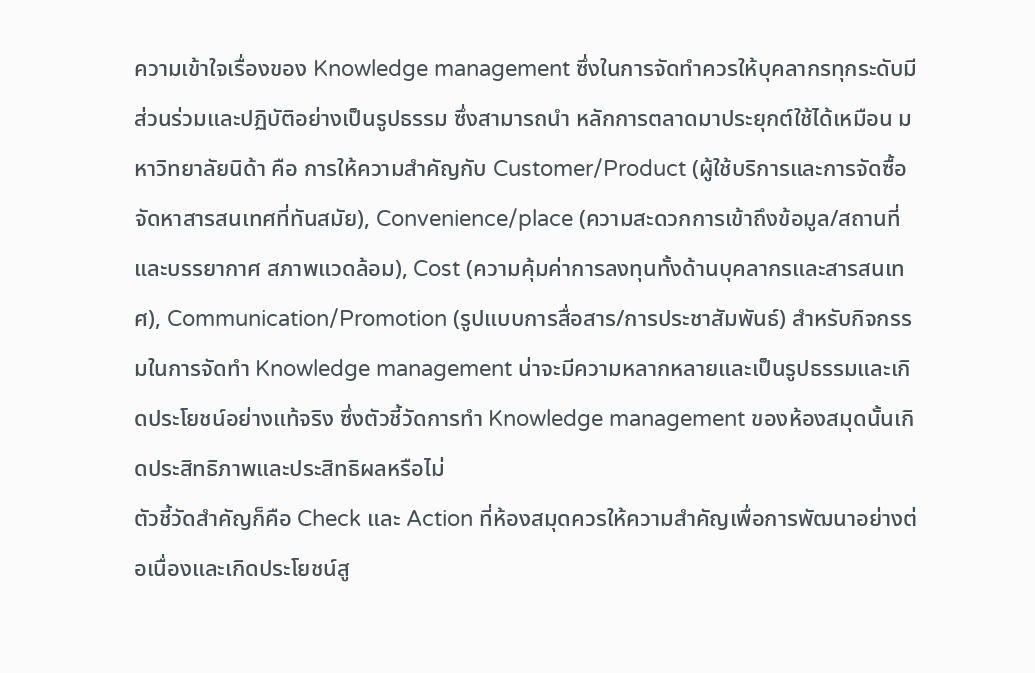ความเข้าใจเรื่องของ Knowledge management ซึ่งในการจัดทำควรให้บุคลากรทุกระดับมีส่วนร่วมและปฏิบัติอย่างเป็นรูปธรรม ซึ่งสามารถนำ หลักการตลาดมาประยุกต์ใช้ได้เหมือน มหาวิทยาลัยนิด้า คือ การให้ความสำคัญกับ Customer/Product (ผู้ใช้บริการและการจัดซื้อจัดหาสารสนเทศที่ทันสมัย), Convenience/place (ความสะดวกการเข้าถึงข้อมูล/สถานที่และบรรยากาศ สภาพแวดล้อม), Cost (ความคุ้มค่าการลงทุนทั้งด้านบุคลากรและสารสนเทศ), Communication/Promotion (รูปแบบการสื่อสาร/การประชาสัมพันธ์) สำหรับกิจกรรมในการจัดทำ Knowledge management น่าจะมีความหลากหลายและเป็นรูปธรรมและเกิดประโยชน์อย่างแท้จริง ซึ่งตัวชี้วัดการทำ Knowledge management ของห้องสมุดนั้นเกิดประสิทธิภาพและประสิทธิผลหรือไม่
ตัวชี้วัดสำคัญก็คือ Check และ Action ที่ห้องสมุดควรให้ความสำคัญเพื่อการพัฒนาอย่างต่อเนื่องและเกิดประโยชน์สู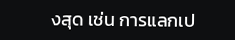งสุด เช่น การแลกเป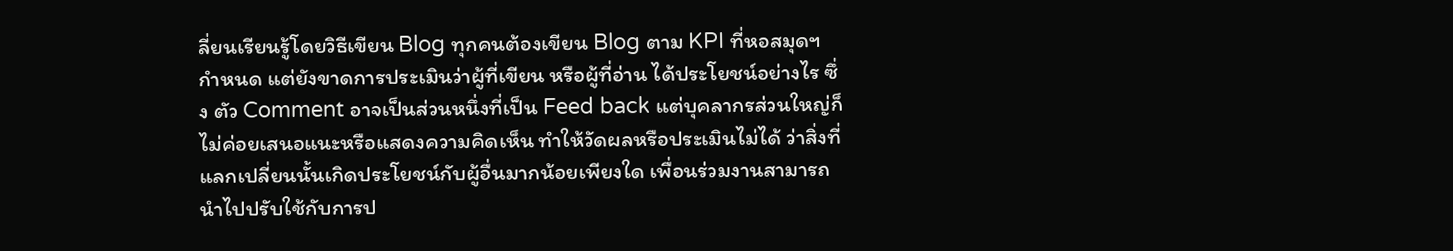ลี่ยนเรียนรู้โดยวิธีเขียน Blog ทุกคนต้องเขียน Blog ตาม KPI ที่หอสมุดฯ กำหนด แต่ยังขาดการประเมินว่าผู้ที่เขียน หรือผู้ที่อ่าน ได้ประโยชน์อย่างไร ซึ่ง ตัว Comment อาจเป็นส่วนหนึ่งที่เป็น Feed back แต่บุคลากรส่วนใหญ่ก็ไม่ค่อยเสนอแนะหรือแสดงความคิดเห็น ทำให้วัดผลหรือประเมินไม่ได้ ว่าสิ่งที่แลกเปลี่ยนนั้นเกิดประโยชน์กับผู้อื่นมากน้อยเพียงใด เพื่อนร่วมงานสามารถนำไปปรับใช้กับการป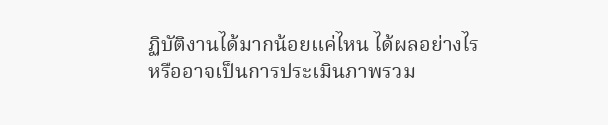ฏิบัติงานได้มากน้อยแค่ไหน ได้ผลอย่างไร หรืออาจเป็นการประเมินภาพรวม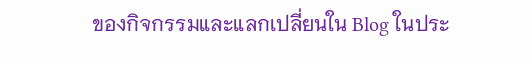ของกิจกรรมและแลกเปลี่ยนใน Blog ในประ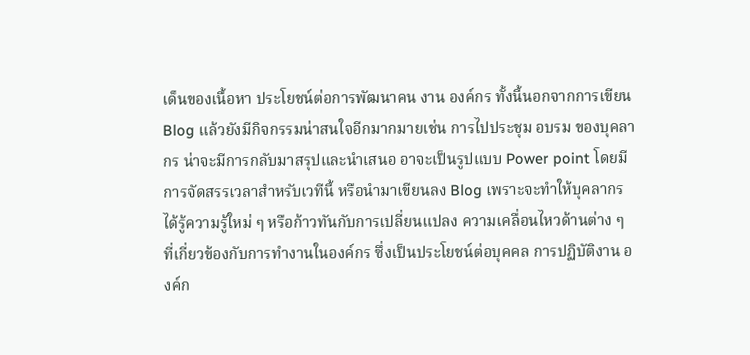เด็นของเนื้อหา ประโยชน์ต่อการพัฒนาคน งาน องค์กร ทั้งนี้นอกจากการเขียน Blog แล้วยังมีกิจกรรมน่าสนใจอีกมากมายเช่น การไปประชุม อบรม ของบุคลากร น่าจะมีการกลับมาสรุปและนำเสนอ อาจะเป็นรูปแบบ Power point โดยมีการจัดสรรเวลาสำหรับเวทีนี้ หรือนำมาเขียนลง Blog เพราะจะทำให้บุคลากรได้รู้ความรู้ใหม่ ๆ หรือก้าวทันกับการเปลี่ยนแปลง ความเคลื่อนไหวด้านต่าง ๆ ที่เกี่ยวข้องกับการทำงานในองค์กร ซึ่งเป็นประโยชน์ต่อบุคคล การปฏิบัติงาน องค์ก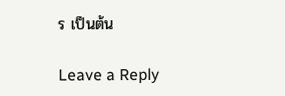ร เป็นต้น

Leave a Reply